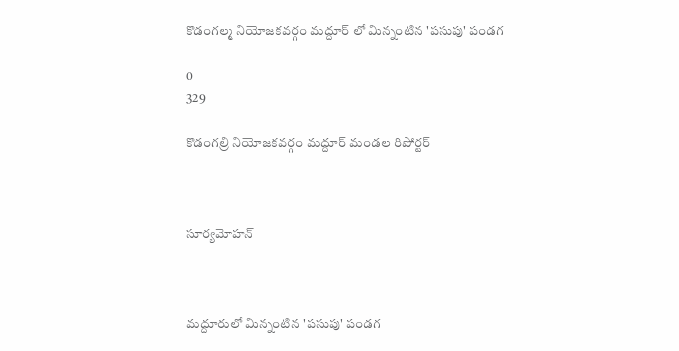కొడంగల్మ నియోజకవర్గం మద్దూర్ లో మిన్నంటిన 'పసుపు' పండగ

0
329

కొడంగల్రి నియోజకవర్గం మద్దూర్ మండల రిపోర్టర్



సూర్యమోహన్



మద్దూరులో మిన్నంటిన 'పసుపు' పండగ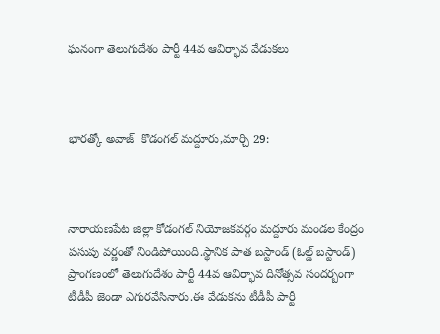ఘనంగా తెలుగుదేశం పార్టీ 44వ ఆవిర్భావ వేడుకలు



భారత్కో అవాజ్  కొడంగల్ మద్దూరు,మార్చి 29:



నారాయణపేట జిల్లా కోడంగల్ నియోజకవర్గం మద్దూరు మండల కేంద్రం పసుపు వర్ణంతో నిండిపోయింది.స్థానిక పాత బస్టాండ్ (ఓల్డ్ బస్టాండ్) ప్రాంగణంలో తెలుగుదేశం పార్టీ 44వ ఆవిర్భావ దినోత్సవ సందర్బంగా టీడీపీ జెండా ఎగురవేసినారు.ఈ వేడుకను టీడీపీ పార్టీ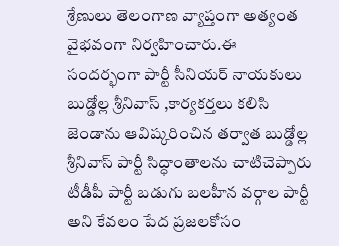శ్రేణులు తెలంగాణ వ్యాప్తంగా అత్యంత వైభవంగా నిర్వహించారు.ఈ సందర్భంగా పార్టీ సీనియర్ నాయకులు బుడ్డోల్ల శ్రీనివాస్ ,కార్యకర్తలు కలిసి జెండాను ఆవిష్కరించిన తర్వాత బుడ్డోల్ల శ్రీనివాస్ పార్టీ సిద్ధాంతాలను చాటిచెప్పారు టీడీపీ పార్టీ బడుగు బలహీన వర్గాల పార్టీ అని కేవలం పేద ప్రజలకోసం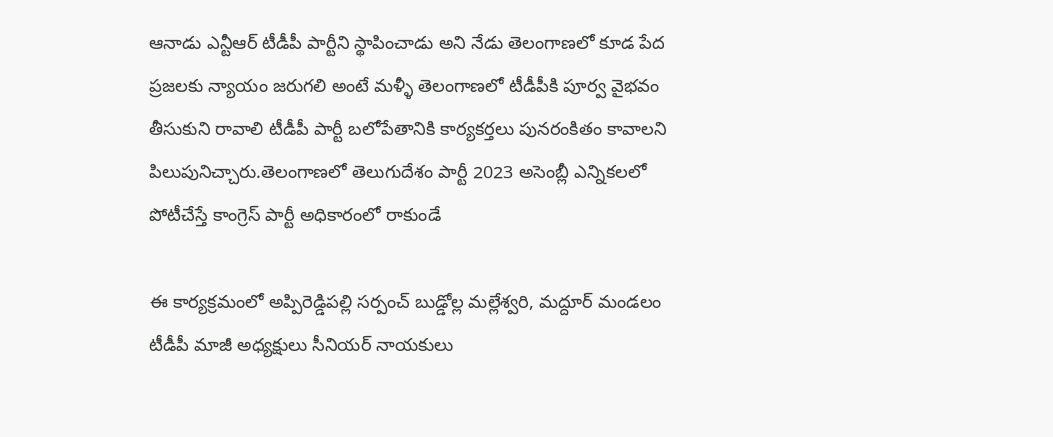ఆనాడు ఎన్టీఆర్ టీడీపీ పార్టీని స్థాపించాడు అని నేడు తెలంగాణలో కూడ పేద ప్రజలకు న్యాయం జరుగలి అంటే మళ్ళీ తెలంగాణలో టీడీపీకి పూర్వ వైభవం తీసుకుని రావాలి టీడీపీ పార్టీ బలోపేతానికి కార్యకర్తలు పునరంకితం కావాలని పిలుపునిచ్చారు.తెలంగాణలో తెలుగుదేశం పార్టీ 2023 అసెంబ్లీ ఎన్నికలలో పోటీచేస్తే కాంగ్రెస్ పార్టీ అధికారంలో రాకుండే

ఈ కార్యక్రమంలో అప్పిరెడ్డిపల్లి సర్పంచ్ బుడ్డోల్ల మల్లేశ్వరి, మద్దూర్ మండలం టీడీపీ మాజీ అధ్యక్షులు సీనియర్ నాయకులు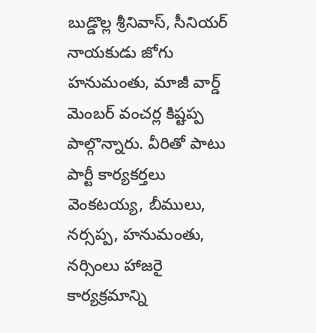బుడ్డొల్ల శ్రీనివాస్, సీనియర్ నాయకుడు జోగు హనుమంతు, మాజీ వార్డ్ మెంబర్ వంచర్ల కిష్టప్ప పాల్గొన్నారు. వీరితో పాటు పార్టీ కార్యకర్తలు వెంకటయ్య, బీములు, నర్సప్ప, హనుమంతు, నర్సింలు హాజరై కార్యక్రమాన్ని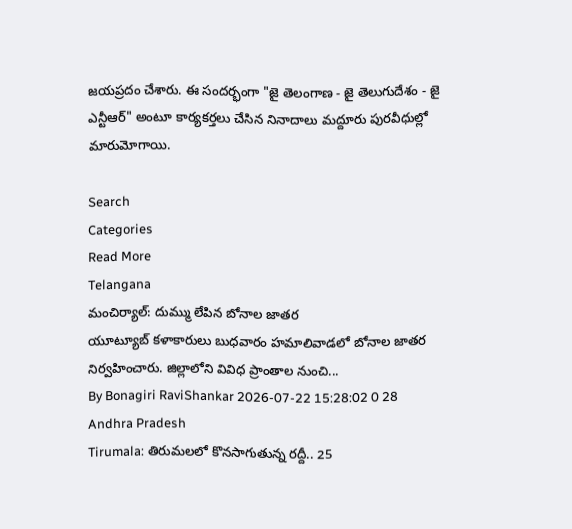జయప్రదం చేశారు. ఈ సందర్భంగా "జై తెలంగాణ - జై తెలుగుదేశం - జై ఎన్టీఆర్" అంటూ కార్యకర్తలు చేసిన నినాదాలు మద్దూరు పురవీధుల్లో మారుమోగాయి.

Search
Categories
Read More
Telangana
మంచిర్యాల్: దుమ్ము లేపిన బోనాల జాతర
యూట్యూబ్ కళాకారులు బుధవారం హమాలివాడలో బోనాల జాతర నిర్వహించారు. జిల్లాలోని వివిధ ప్రాంతాల నుంచి...
By Bonagiri RaviShankar 2026-07-22 15:28:02 0 28
Andhra Pradesh
Tirumala: తిరుమలలో కొనసాగుతున్న రద్దీ.. 25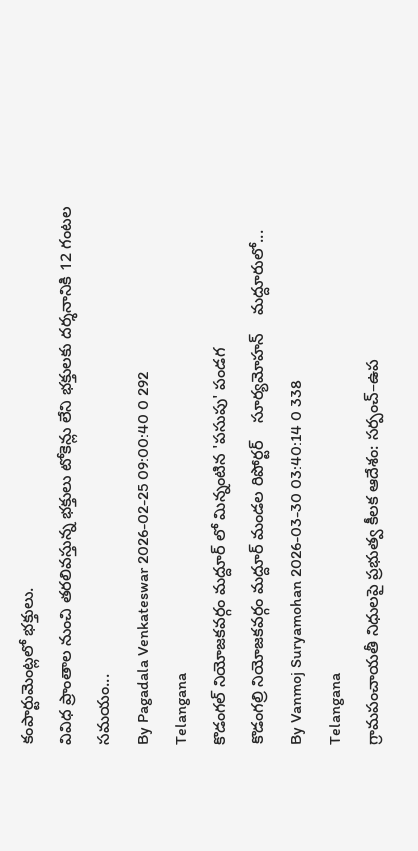కంపార్టుమెంట్లలో భక్తులు.
వివిధ ప్రాంతాల నుంచి తరలివస్తున్న భక్తులు టోకెన్లు లేని భక్తులకు దర్శనానికి 12 గంటల సమయం...
By Pagadala Venkateswar 2026-02-25 09:00:40 0 292
Telangana
కొడంగల్ నియోజకవర్గం మద్దూర్ లో మిన్నంటిన 'పసుపు' పండగ
కొడంగల్రి నియోజకవర్గం మద్దూర్ మండల రిపోర్టర్    సూర్యమోహన్    మద్దూరులో...
By Vanmoj Suryamohan 2026-03-30 03:40:14 0 338
Telangana
గ్రామపంచాయతీ నిధులపై ప్రభుత్వ కీలక ఆదేశం: సర్పంచ్–ఉప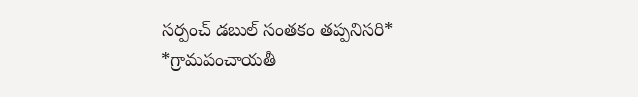సర్పంచ్ డబుల్ సంతకం తప్పనిసరి*
*గ్రామపంచాయతీ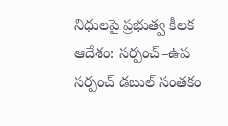నిధులపై ప్రభుత్వ కీలక ఆదేశం: సర్పంచ్–ఉప సర్పంచ్ డబుల్ సంతకం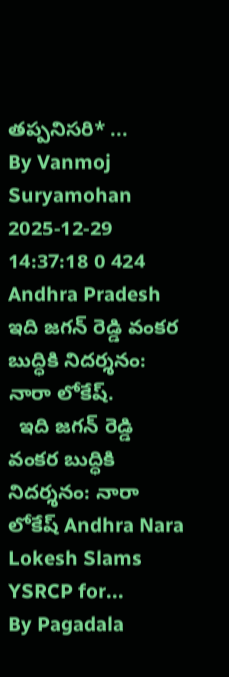తప్పనిసరి* ...
By Vanmoj Suryamohan 2025-12-29 14:37:18 0 424
Andhra Pradesh
ఇది జగన్ రెడ్డి వంకర బుద్ధికి నిదర్శనం: నారా లోకేష్.
  ఇది జగన్ రెడ్డి వంకర బుద్ధికి నిదర్శనం: నారా లోకేష్ Andhra Nara Lokesh Slams YSRCP for...
By Pagadala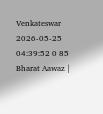Venkateswar 2026-05-25 04:39:52 0 85
Bharat Aawaz |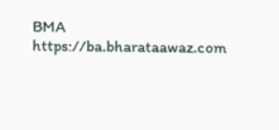BMA https://ba.bharataawaz.com